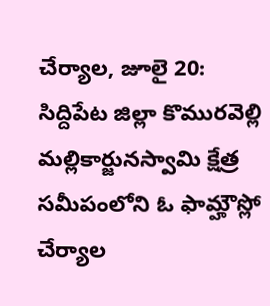చేర్యాల, జూలై 20: సిద్దిపేట జిల్లా కొమురవెల్లి మల్లికార్జునస్వామి క్షేత్ర సమీపంలోని ఓ ఫామ్హౌస్లో చేర్యాల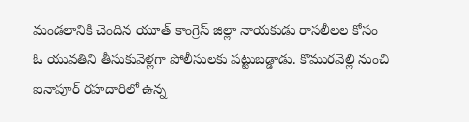మండలానికి చెందిన యూత్ కాంగ్రెస్ జిల్లా నాయకుడు రాసలీలల కోసం ఓ యువతిని తీసుకువెళ్లగా పోలీసులకు పట్టుబడ్డాడు. కొమురవెల్లి నుంచి ఐనాపూర్ రహదారిలో ఉన్న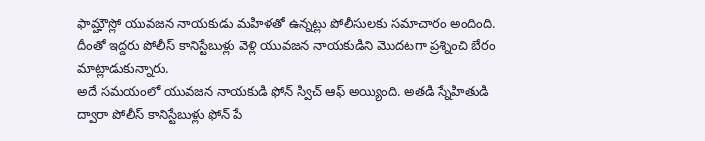ఫామ్హౌస్లో యువజన నాయకుడు మహిళతో ఉన్నట్లు పోలీసులకు సమాచారం అందింది. దీంతో ఇద్దరు పోలీస్ కానిస్టేబుళ్లు వెళ్లి యువజన నాయకుడిని మొదటగా ప్రశ్నించి బేరం మాట్లాడుకున్నారు.
అదే సమయంలో యువజన నాయకుడి ఫోన్ స్విచ్ ఆఫ్ అయ్యింది. అతడి స్నేహితుడి ద్వారా పోలీస్ కానిస్టేబుళ్లు ఫోన్ పే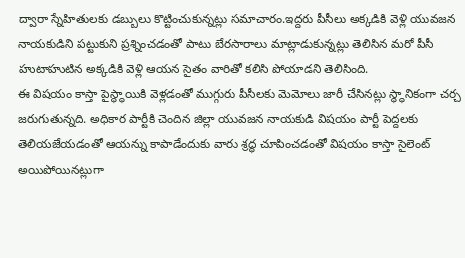ద్వారా స్నేహితులకు డబ్బులు కొట్టించుకున్నట్లు సమాచారం.ఇద్దరు పీసీలు అక్కడికి వెళ్లి యువజన నాయకుడిని పట్టుకుని ప్రశ్నించడంతో పాటు బేరసారాలు మాట్లాడుకున్నట్లు తెలిసిన మరో పీసీ హుటాహుటిన అక్కడికి వెళ్లి ఆయన సైతం వారితో కలిసి పోయాడని తెలిసింది.
ఈ విషయం కాస్తా పైస్థ్ధాయికి వెళ్లడంతో ముగ్గురు పీసీలకు మెమోలు జారీ చేసినట్లు స్థ్ధానికంగా చర్చ జరుగుతున్నది. అధికార పార్టీకి చెందిన జిల్లా యువజన నాయకుడి విషయం పార్టీ పెద్దలకు తెలియజేయడంతో ఆయన్ను కాపాడేందుకు వారు శ్రద్ధ చూపించడంతో విషయం కాస్తా సైలెంట్ అయిపోయినట్లుగా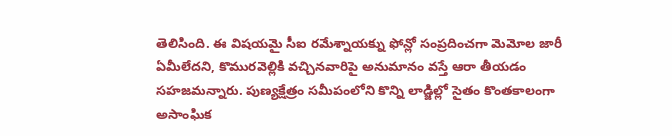తెలిసింది. ఈ విషయమై సీఐ రమేశ్నాయక్ను ఫోన్లో సంప్రదించగా మెమోల జారీ ఏమీలేదని, కొమురవెల్లికి వచ్చినవారిపై అనుమానం వస్తే ఆరా తీయడం సహజమన్నారు. పుణ్యక్షేత్రం సమీపంలోని కొన్ని లాడ్జిల్లో సైతం కొంతకాలంగా అసాంఘిక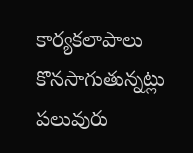కార్యకలాపాలు కొనసాగుతున్నట్లు పలువురు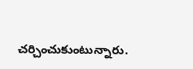చర్చించుకుంటున్నారు.